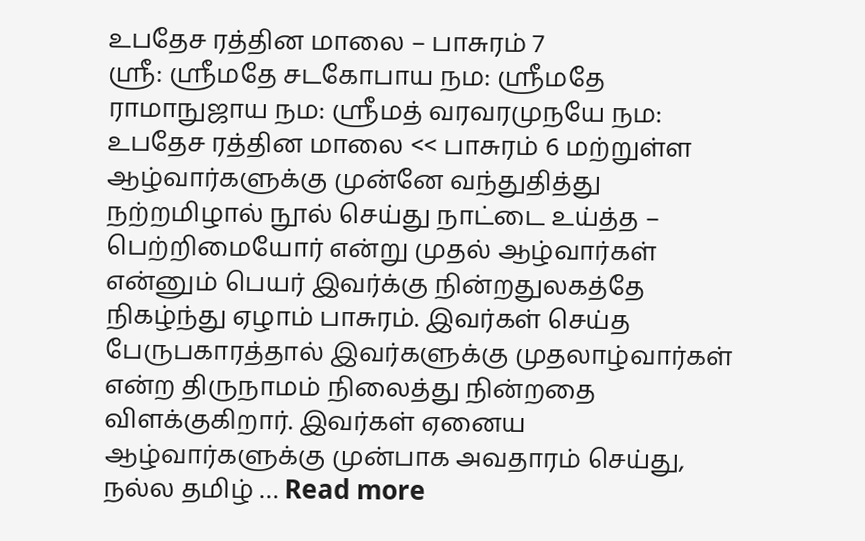உபதேச ரத்தின மாலை – பாசுரம் 7
ஸ்ரீ: ஸ்ரீமதே சடகோபாய நம: ஸ்ரீமதே ராமாநுஜாய நம: ஸ்ரீமத் வரவரமுநயே நம: உபதேச ரத்தின மாலை << பாசுரம் 6 மற்றுள்ள ஆழ்வார்களுக்கு முன்னே வந்துதித்து நற்றமிழால் நூல் செய்து நாட்டை உய்த்த – பெற்றிமையோர் என்று முதல் ஆழ்வார்கள் என்னும் பெயர் இவர்க்கு நின்றதுலகத்தே நிகழ்ந்து ஏழாம் பாசுரம். இவர்கள் செய்த பேருபகாரத்தால் இவர்களுக்கு முதலாழ்வார்கள் என்ற திருநாமம் நிலைத்து நின்றதை விளக்குகிறார். இவர்கள் ஏனைய ஆழ்வார்களுக்கு முன்பாக அவதாரம் செய்து, நல்ல தமிழ் … Read more